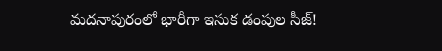మదనాపురంలో భారీగా ఇసుక డంపుల సీజ్!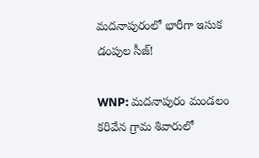మదనాపురంలో భారీగా ఇసుక డంపుల సీజ్!

WNP: మదనాపురం మండలం కరివేన గ్రామ శివారులో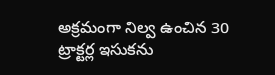అక్రమంగా నిల్వ ఉంచిన 30 ట్రాక్టర్ల ఇసుకను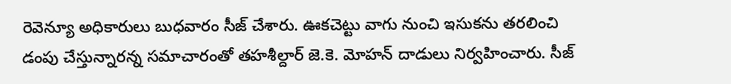రెవెన్యూ అధికారులు బుధవారం సీజ్ చేశారు. ఊకచెట్టు వాగు నుంచి ఇసుకను తరలించి డంపు చేస్తున్నారన్న సమాచారంతో తహశీల్దార్ జె.కె. మోహన్ దాడులు నిర్వహించారు. సీజ్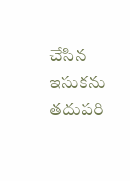చేసిన ఇసుకను తదుపరి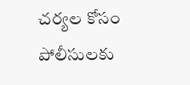చర్యల కోసం పోలీసులకు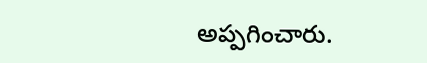అప్పగించారు.